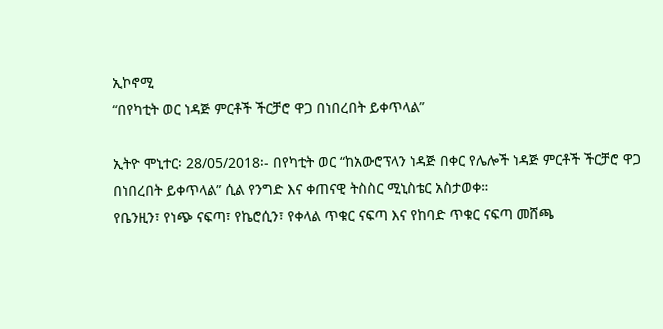ኢኮኖሚ
“በየካቲት ወር ነዳጅ ምርቶች ችርቻሮ ዋጋ በነበረበት ይቀጥላል”

ኢትዮ ሞኒተር፡ 28/05/2018፡- በየካቲት ወር “ከአውሮፕላን ነዳጅ በቀር የሌሎች ነዳጅ ምርቶች ችርቻሮ ዋጋ በነበረበት ይቀጥላል” ሲል የንግድ እና ቀጠናዊ ትስስር ሚኒስቴር አስታወቀ።
የቤንዚን፣ የነጭ ናፍጣ፣ የኬሮሲን፣ የቀላል ጥቁር ናፍጣ እና የከባድ ጥቁር ናፍጣ መሸጫ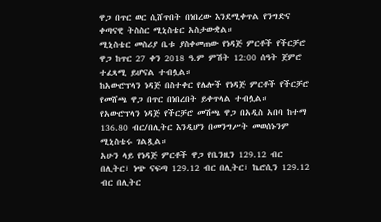ዋጋ በጥር ወር ሲሸጥበት በነበረው እንደሚቀጥል የንግድና ቀጣናዊ ትስስር ሚኒስቴር አስታውቋል።
ሚኒስቴር መስሪያ ቤቱ ያስቀመጠው የነዳጅ ምርቶች የችርቻሮ ዋጋ ከጥር 27 ቀን 2018 ዓ.ም ምሽት 12:00 ሰዓት ጀምሮ ተፈጻሚ ይሆናል ተብሏል።
ከአውሮፕላን ነዳጅ በስተቀር የሌሎች የነዳጅ ምርቶች የችርቻሮ የመሸጫ ዋጋ በጥር በነበረበት ይቀጥላል ተብሏል።
የአውሮፕላን ነዳጅ የችርቻሮ መሽጫ ዋጋ በአዲስ አበባ ከተማ 136.80 ብር/በሊትር እንዲሆን በመንግሥት መወሰኑንም ሚኒስቴሩ ገልጿል።
አሁን ላይ የነዳጅ ምርቶች ዋጋ የቤንዚን 129.12 ብር በሊትር፣ ነጭ ናፍጣ 129.12 ብር በሊትር፣ ኬሮሲን 129.12 ብር በሊትር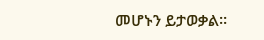መሆኑን ይታወቃል።